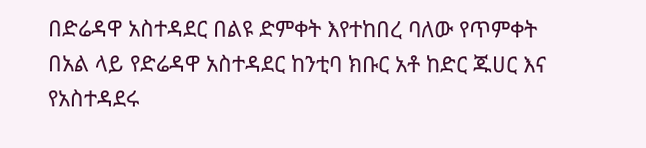በድሬዳዋ አስተዳደር በልዩ ድምቀት እየተከበረ ባለው የጥምቀት በአል ላይ የድሬዳዋ አስተዳደር ከንቲባ ክቡር አቶ ከድር ጁሀር እና የአስተዳደሩ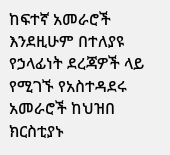ከፍተኛ አመራሮች እንደዚሁም በተለያዩ የኃላፊነት ደረጃዎች ላይ የሚገኙ የአስተዳደሩ አመራሮች ከህዝበ ክርስቲያኑ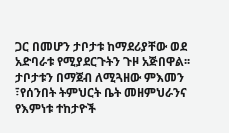ጋር በመሆን ታቦታቱ ከማደሪያቸው ወደ አድባራቱ የሚያደርጉትን ጉዞ አጅበዋል፡፡
ታቦታቱን በማጀብ ለሚጓዘው ምእመን ፣የሰንበት ትምህርት ቤት መዘምህራንና የእምነቱ ተከታዮች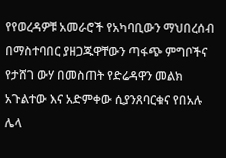የየወረዳዎቹ አመራሮች የአካባቢውን ማህበረሰብ በማስተባበር ያዘጋጁዋቸውን ጣፋጭ ምግቦችና የታሸገ ውሃ በመስጠት የድሬዳዋን መልክ አጉልተው እና አድምቀው ሲያንጸባርቁና የበአሉ ሌላ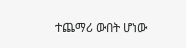ተጨማሪ ውበት ሆነው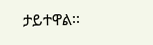ታይተዋል፡፡